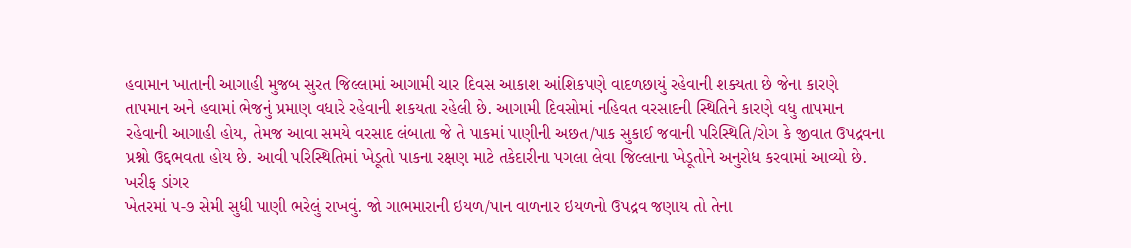હવામાન ખાતાની આગાહી મુજબ સુરત જિલ્લામાં આગામી ચાર દિવસ આકાશ આંશિકપણે વાદળછાયું રહેવાની શક્યતા છે જેના કારણે તાપમાન અને હવામાં ભેજનું પ્રમાણ વધારે રહેવાની શકયતા રહેલી છે. આગામી દિવસોમાં નહિવત વરસાદની સ્થિતિને કારણે વધુ તાપમાન રહેવાની આગાહી હોય, તેમજ આવા સમયે વરસાદ લંબાતા જે તે પાકમાં પાણીની અછત/પાક સુકાઈ જવાની પરિસ્થિતિ/રોગ કે જીવાત ઉપદ્રવના પ્રશ્નો ઉદ્દભવતા હોય છે. આવી પરિસ્થિતિમાં ખેડૂતો પાકના રક્ષણ માટે તકેદારીના પગલા લેવા જિલ્લાના ખેડૂતોને અનુરોધ કરવામાં આવ્યો છે.
ખરીફ ડાંગર
ખેતરમાં ૫-૭ સેમી સુધી પાણી ભરેલું રાખવું. જો ગાભમારાની ઇયળ/પાન વાળનાર ઇયળનો ઉપદ્રવ જણાય તો તેના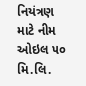નિયંત્રણ માટે નીમ ઓઇલ ૫૦ મિ.લિ.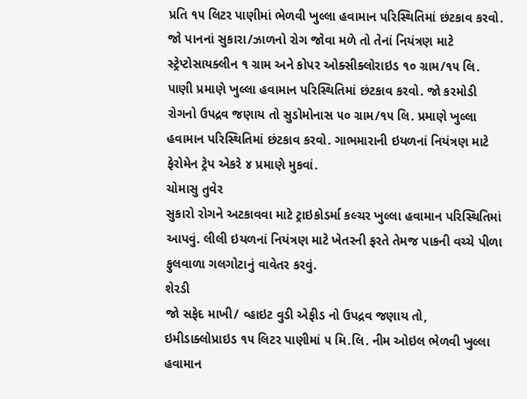પ્રતિ ૧૫ લિટર પાણીમાં ભેળવી ખુલ્લા હવામાન પરિસ્થિતિમાં છંટકાવ કરવો. જો પાનનાં સુકારા/ઝાળનો રોગ જોવા મળે તો તેનાં નિયંત્રણ માટે સ્ટ્રેપ્ટોસાયક્લીન ૧ ગ્રામ અને કોપર ઓક્સીક્લોરાઇડ ૧૦ ગ્રામ/૧૫ લિ. પાણી પ્રમાણે ખુલ્લા હવામાન પરિસ્થિતિમાં છંટકાવ કરવો. જો કરમોડી રોગનો ઉપદ્રવ જણાય તો સુડોમોનાસ ૫૦ ગ્રામ/૧૫ લિ. પ્રમાણે ખુલ્લા હવામાન પરિસ્થિતિમાં છંટકાવ કરવો. ગાભમારાની ઇયળનાં નિયંત્રણ માટે ફેરોમેન ટ્રેપ એકરે ૪ પ્રમાણે મુકવાં.
ચોમાસુ તુવેર
સુકારો રોગને અટકાવવા માટે ટ્રાઇકોડર્મા કલ્ચર ખુલ્લા હવામાન પરિસ્થિતિમાં આપવું. લીલી ઇયળનાં નિયંત્રણ માટે ખેતરની ફરતે તેમજ પાકની વચ્ચે પીળા ફુલવાળા ગલગોટાનું વાવેતર કરવું.
શેરડી
જો સફેદ માખી/ વ્હાઇટ વુડી એફીડ નો ઉપદ્રવ જણાય તો, ઇમીડાક્લોપ્રાઇડ ૧૫ લિટર પાણીમાં ૫ મિ.લિ. નીમ ઓઇલ ભેળવી ખુલ્લા હવામાન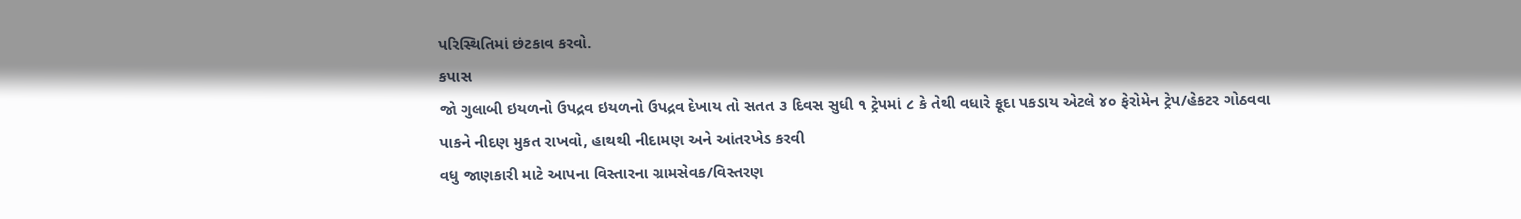પરિસ્થિતિમાં છંટકાવ કરવો.
કપાસ
જો ગુલાબી ઇયળનો ઉપદ્રવ ઇયળનો ઉપદ્રવ દેખાય તો સતત ૩ દિવસ સુધી ૧ ટ્રેપમાં ૮ કે તેથી વધારે ફૂદા પકડાય એટલે ૪૦ ફેરોમેન ટ્રેપ/હેકટર ગોઠવવા
પાકને નીદણ મુકત રાખવો, હાથથી નીદામણ અને આંતરખેડ કરવી
વધુ જાણકારી માટે આપના વિસ્તારના ગ્રામસેવક/વિસ્તરણ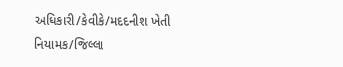અધિકારી/કેવીકે/મદદનીશ ખેતી નિયામક/જિલ્લા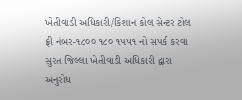ખેતીવાડી અધિકારી/કિશાન કોલ સેન્ટર ટોલ ફ્રી નંબર-૧૮૦૦ ૧૮૦ ૧૫૫૧ નો સપર્ક કરવા સુરત જિલ્લા ખેતીવાડી અધિકારી દ્વારા અનુરોધ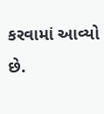કરવામાં આવ્યો છે.